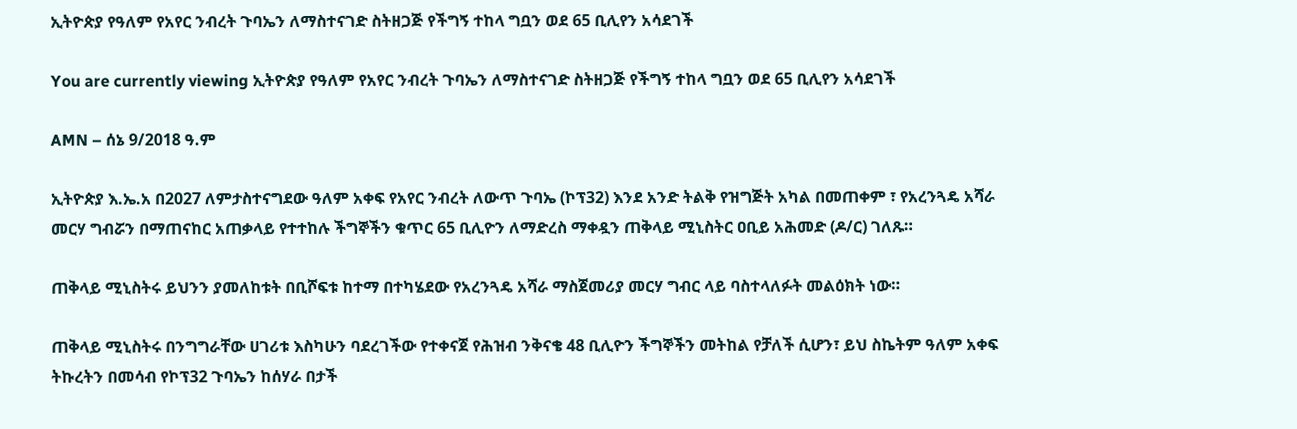ኢትዮጵያ የዓለም የአየር ንብረት ጉባኤን ለማስተናገድ ስትዘጋጅ የችግኝ ተከላ ግቧን ወደ 65 ቢሊየን አሳደገች

You are currently viewing ኢትዮጵያ የዓለም የአየር ንብረት ጉባኤን ለማስተናገድ ስትዘጋጅ የችግኝ ተከላ ግቧን ወደ 65 ቢሊየን አሳደገች

AMN – ሰኔ 9/2018 ዓ.ም

ኢትዮጵያ እ.ኤ.አ በ2027 ለምታስተናግደው ዓለም አቀፍ የአየር ንብረት ለውጥ ጉባኤ (ኮፕ32) እንደ አንድ ትልቅ የዝግጅት አካል በመጠቀም ፣ የአረንጓዴ አሻራ መርሃ ግብሯን በማጠናከር አጠቃላይ የተተከሉ ችግኞችን ቁጥር 65 ቢሊዮን ለማድረስ ማቀዷን ጠቅላይ ሚኒስትር ዐቢይ አሕመድ (ዶ/ር) ገለጹ።

ጠቅላይ ሚኒስትሩ ይህንን ያመለከቱት በቢሾፍቱ ከተማ በተካሄደው የአረንጓዴ አሻራ ማስጀመሪያ መርሃ ግብር ላይ ባስተላለፉት መልዕክት ነው።

ጠቅላይ ሚኒስትሩ በንግግራቸው ሀገሪቱ እስካሁን ባደረገችው የተቀናጀ የሕዝብ ንቅናቄ 48 ቢሊዮን ችግኞችን መትከል የቻለች ሲሆን፣ ይህ ስኬትም ዓለም አቀፍ ትኩረትን በመሳብ የኮፕ32 ጉባኤን ከሰሃራ በታች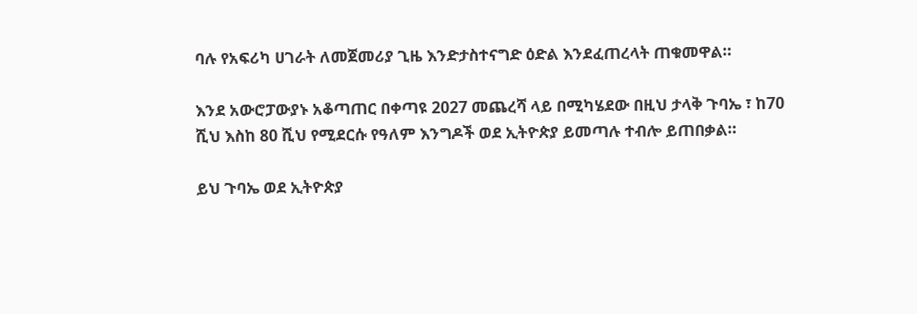ባሉ የአፍሪካ ሀገራት ለመጀመሪያ ጊዜ እንድታስተናግድ ዕድል እንደፈጠረላት ጠቁመዋል።

እንደ አውሮፓውያኑ አቆጣጠር በቀጣዩ 2027 መጨረሻ ላይ በሚካሄደው በዚህ ታላቅ ጉባኤ ፣ ከ70 ሺህ እስከ 80 ሺህ የሚደርሱ የዓለም እንግዶች ወደ ኢትዮጵያ ይመጣሉ ተብሎ ይጠበቃል።

ይህ ጉባኤ ወደ ኢትዮጵያ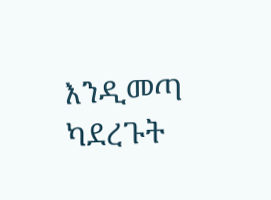እንዲመጣ ካደረጉት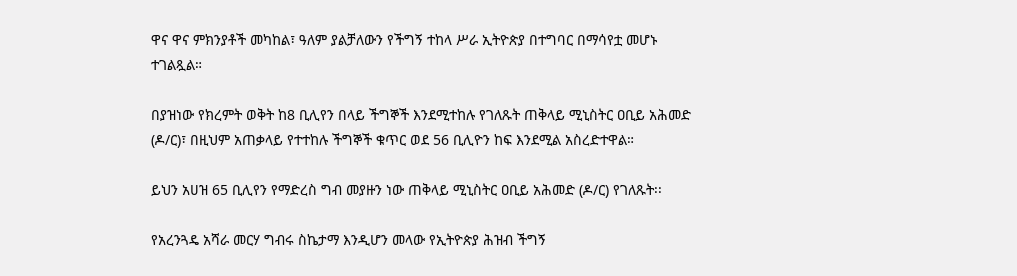ዋና ዋና ምክንያቶች መካከል፣ ዓለም ያልቻለውን የችግኝ ተከላ ሥራ ኢትዮጵያ በተግባር በማሳየቷ መሆኑ ተገልጿል።

በያዝነው የክረምት ወቅት ከ8 ቢሊየን በላይ ችግኞች እንደሚተከሉ የገለጹት ጠቅላይ ሚኒስትር ዐቢይ አሕመድ (ዶ/ር)፣ በዚህም አጠቃላይ የተተከሉ ችግኞች ቁጥር ወደ 56 ቢሊዮን ከፍ እንደሚል አስረድተዋል።

ይህን አሀዝ 65 ቢሊየን የማድረስ ግብ መያዙን ነው ጠቅላይ ሚኒስትር ዐቢይ አሕመድ (ዶ/ር) የገለጹት፡፡

የአረንጓዴ አሻራ መርሃ ግብሩ ስኬታማ እንዲሆን መላው የኢትዮጵያ ሕዝብ ችግኝ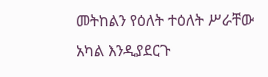መትከልን የዕለት ተዕለት ሥራቸው አካል እንዲያደርጉ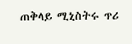ጠቅላይ ሚኒስትሩ ጥሪ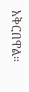አቅርበዋል።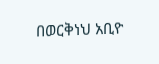በወርቅነህ አቢዮ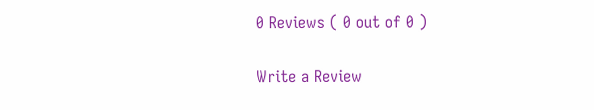0 Reviews ( 0 out of 0 )

Write a Review